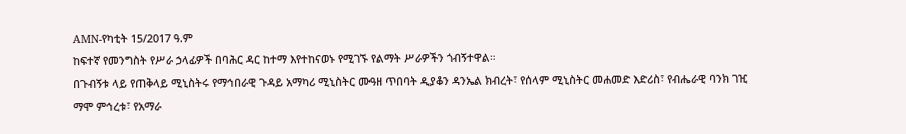AMN-የካቲት 15/2017 ዓ.ም
ከፍተኛ የመንግስት የሥራ ኃላፊዎች በባሕር ዳር ከተማ እየተከናወኑ የሚገኙ የልማት ሥራዎችን ጎብኝተዋል።
በጉብኝቱ ላይ የጠቅላይ ሚኒስትሩ የማኅበራዊ ጉዳይ አማካሪ ሚኒስትር ሙዓዘ ጥበባት ዲያቆን ዳንኤል ክብረት፣ የሰላም ሚኒስትር መሐመድ እድሪስ፣ የብሔራዊ ባንክ ገዢ ማሞ ምኅረቱ፣ የአማራ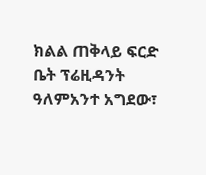ክልል ጠቅላይ ፍርድ ቤት ፕሬዚዳንት ዓለምአንተ አግደው፣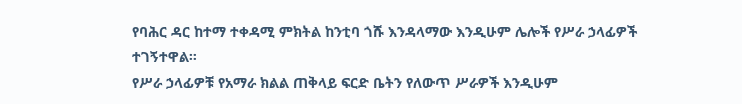የባሕር ዳር ከተማ ተቀዳሚ ምክትል ከንቲባ ጎሹ እንዳላማው እንዲሁም ሌሎች የሥራ ኃላፊዎች ተገኝተዋል።
የሥራ ኃላፊዎቹ የአማራ ክልል ጠቅላይ ፍርድ ቤትን የለውጥ ሥራዎች እንዲሁም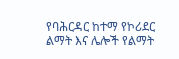የባሕርዳር ከተማ የኮሪደር ልማት እና ሌሎች የልማት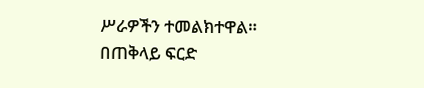ሥራዎችን ተመልክተዋል።
በጠቅላይ ፍርድ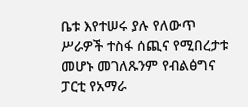ቤቱ እየተሠሩ ያሉ የለውጥ ሥራዎች ተስፋ ሰጪና የሚበረታቱ መሆኑ መገለጹንም የብልፅግና ፓርቲ የአማራ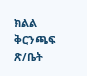ክልል ቅርንጫፍ ጽ/ቤት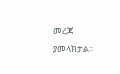መረጃ ያመላክታል፡፡